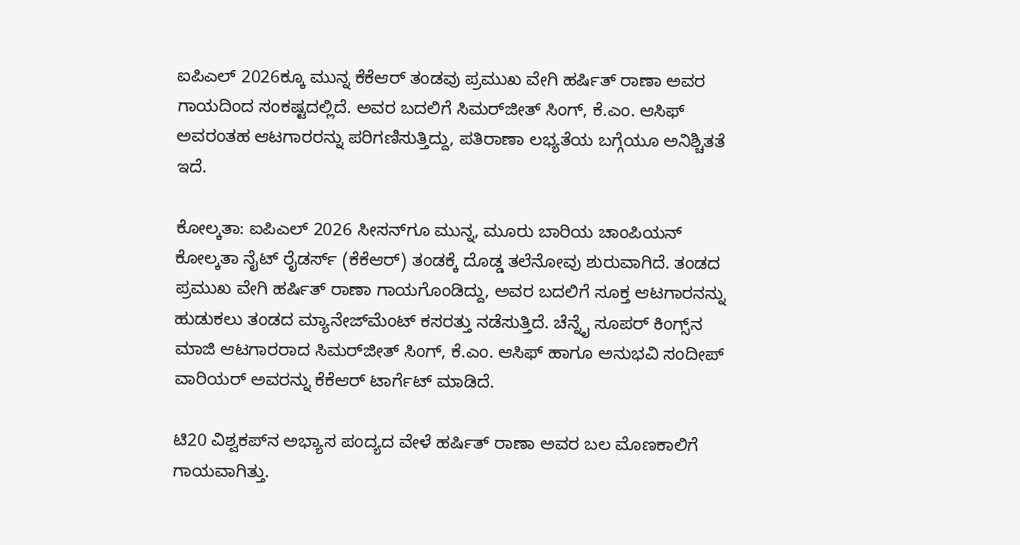ಐಪಿಎಲ್ 2026ಕ್ಕೂ ಮುನ್ನ ಕೆಕೆಆರ್ ತಂಡವು ಪ್ರಮುಖ ವೇಗಿ ಹರ್ಷಿತ್ ರಾಣಾ ಅವರ ಗಾಯದಿಂದ ಸಂಕಷ್ಟದಲ್ಲಿದೆ. ಅವರ ಬದಲಿಗೆ ಸಿಮರ್‌ಜೀತ್ ಸಿಂಗ್, ಕೆ.ಎಂ. ಆಸಿಫ್ ಅವರಂತಹ ಆಟಗಾರರನ್ನು ಪರಿಗಣಿಸುತ್ತಿದ್ದು, ಪತಿರಾಣಾ ಲಭ್ಯತೆಯ ಬಗ್ಗೆಯೂ ಅನಿಶ್ಚಿತತೆ ಇದೆ.

ಕೋಲ್ಕತಾ: ಐಪಿಎಲ್ 2026 ಸೀಸನ್‌ಗೂ ಮುನ್ನ, ಮೂರು ಬಾರಿಯ ಚಾಂಪಿಯನ್ ಕೋಲ್ಕತಾ ನೈಟ್ ರೈಡರ್ಸ್ (ಕೆಕೆಆರ್) ತಂಡಕ್ಕೆ ದೊಡ್ಡ ತಲೆನೋವು ಶುರುವಾಗಿದೆ. ತಂಡದ ಪ್ರಮುಖ ವೇಗಿ ಹರ್ಷಿತ್ ರಾಣಾ ಗಾಯಗೊಂಡಿದ್ದು, ಅವರ ಬದಲಿಗೆ ಸೂಕ್ತ ಆಟಗಾರನನ್ನು ಹುಡುಕಲು ತಂಡದ ಮ್ಯಾನೇಜ್‌ಮೆಂಟ್ ಕಸರತ್ತು ನಡೆಸುತ್ತಿದೆ. ಚೆನ್ನೈ ಸೂಪರ್ ಕಿಂಗ್ಸ್‌ನ ಮಾಜಿ ಆಟಗಾರರಾದ ಸಿಮರ್‌ಜೀತ್ ಸಿಂಗ್, ಕೆ.ಎಂ. ಆಸಿಫ್ ಹಾಗೂ ಅನುಭವಿ ಸಂದೀಪ್ ವಾರಿಯರ್ ಅವರನ್ನು ಕೆಕೆಆರ್ ಟಾರ್ಗೆಟ್ ಮಾಡಿದೆ.

ಟಿ20 ವಿಶ್ವಕಪ್‌ನ ಅಭ್ಯಾಸ ಪಂದ್ಯದ ವೇಳೆ ಹರ್ಷಿತ್ ರಾಣಾ ಅವರ ಬಲ ಮೊಣಕಾಲಿಗೆ ಗಾಯವಾಗಿತ್ತು.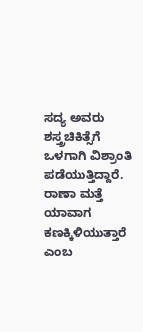ಸದ್ಯ ಅವರು ಶಸ್ತ್ರಚಿಕಿತ್ಸೆಗೆ ಒಳಗಾಗಿ ವಿಶ್ರಾಂತಿ ಪಡೆಯುತ್ತಿದ್ದಾರೆ. ರಾಣಾ ಮತ್ತೆ ಯಾವಾಗ ಕಣಕ್ಕಿಳಿಯುತ್ತಾರೆ ಎಂಬ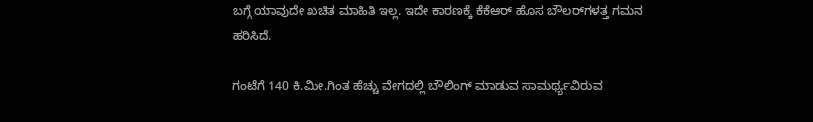ಬಗ್ಗೆ ಯಾವುದೇ ಖಚಿತ ಮಾಹಿತಿ ಇಲ್ಲ. ಇದೇ ಕಾರಣಕ್ಕೆ ಕೆಕೆಆರ್ ಹೊಸ ಬೌಲರ್‌ಗಳತ್ತ ಗಮನ ಹರಿಸಿದೆ.

ಗಂಟೆಗೆ 140 ಕಿ.ಮೀ.ಗಿಂತ ಹೆಚ್ಚು ವೇಗದಲ್ಲಿ ಬೌಲಿಂಗ್ ಮಾಡುವ ಸಾಮರ್ಥ್ಯವಿರುವ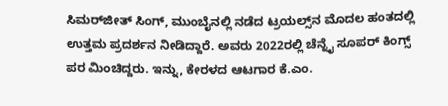ಸಿಮರ್‌ಜೀತ್ ಸಿಂಗ್, ಮುಂಬೈನಲ್ಲಿ ನಡೆದ ಟ್ರಯಲ್ಸ್‌ನ ಮೊದಲ ಹಂತದಲ್ಲಿ ಉತ್ತಮ ಪ್ರದರ್ಶನ ನೀಡಿದ್ದಾರೆ. ಅವರು 2022ರಲ್ಲಿ ಚೆನ್ನೈ ಸೂಪರ್ ಕಿಂಗ್ಸ್ ಪರ ಮಿಂಚಿದ್ದರು. ಇನ್ನು, ಕೇರಳದ ಆಟಗಾರ ಕೆ.ಎಂ.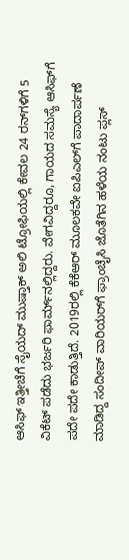ಆಸಿಫ್ ಇತ್ತೀಚೆಗೆ ಸೈಯದ್ ಮುಷ್ತಾಕ್ ಅಲಿ ಟ್ರೋಫಿಯಲ್ಲಿ ಕೇವಲ 24 ರನ್‌ಗಳಿಗೆ 5 ವಿಕೆಟ್ ಪಡೆದು ಭರ್ಜರಿ ಫಾರ್ಮ್‌ನಲ್ಲಿದ್ದರು. ವೇಗವಿದ್ದರೂ, ಗಾಯದ ಸಮಸ್ಯೆ ಆಸಿಫ್‌ಗೆ ಪದೇ ಪದೇ ಕಾಡುತ್ತಿದೆ. 2019ರಲ್ಲಿ ಕೆಕೆಆರ್ ಮೂಲಕವೇ ಐಪಿಎಲ್‌ಗೆ ಪಾದಾರ್ಪಣೆ ಮಾಡಿದ್ದ ಸಂದೀಪ್ ವಾರಿಯರ್‌ಗೆ ಫ್ರಾಂಚೈಸಿ ಜೊತೆಗಿನ ಹಳೆಯ ನಂಟು ಪ್ಲಸ್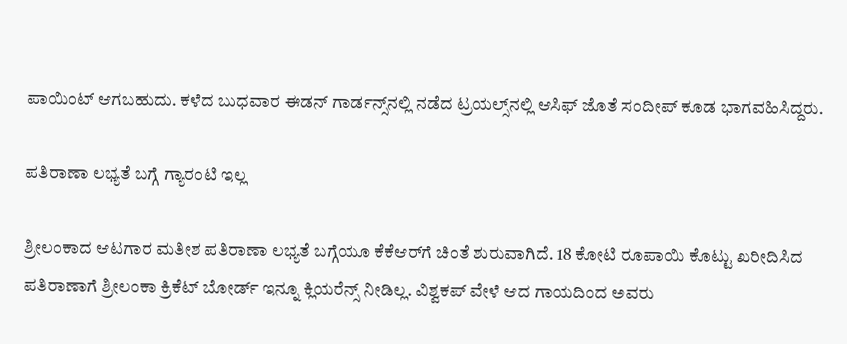ಪಾಯಿಂಟ್ ಆಗಬಹುದು. ಕಳೆದ ಬುಧವಾರ ಈಡನ್ ಗಾರ್ಡನ್ಸ್‌ನಲ್ಲಿ ನಡೆದ ಟ್ರಯಲ್ಸ್‌ನಲ್ಲಿ ಆಸಿಫ್ ಜೊತೆ ಸಂದೀಪ್ ಕೂಡ ಭಾಗವಹಿಸಿದ್ದರು.

ಪತಿರಾಣಾ ಲಭ್ಯತೆ ಬಗ್ಗೆ ಗ್ಯಾರಂಟಿ ಇಲ್ಲ

ಶ್ರೀಲಂಕಾದ ಆಟಗಾರ ಮತೀಶ ಪತಿರಾಣಾ ಲಭ್ಯತೆ ಬಗ್ಗೆಯೂ ಕೆಕೆಆರ್‌ಗೆ ಚಿಂತೆ ಶುರುವಾಗಿದೆ. 18 ಕೋಟಿ ರೂಪಾಯಿ ಕೊಟ್ಟು ಖರೀದಿಸಿದ ಪತಿರಾಣಾಗೆ ಶ್ರೀಲಂಕಾ ಕ್ರಿಕೆಟ್ ಬೋರ್ಡ್ ಇನ್ನೂ ಕ್ಲಿಯರೆನ್ಸ್ ನೀಡಿಲ್ಲ. ವಿಶ್ವಕಪ್ ವೇಳೆ ಆದ ಗಾಯದಿಂದ ಅವರು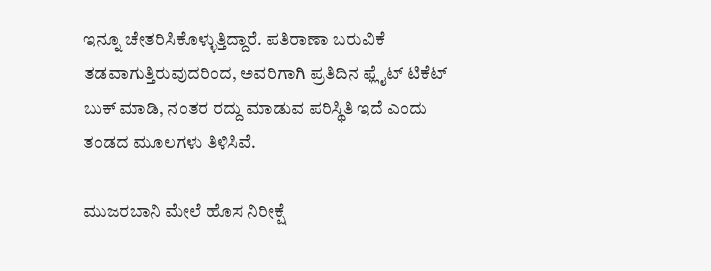ಇನ್ನೂ ಚೇತರಿಸಿಕೊಳ್ಳುತ್ತಿದ್ದಾರೆ. ಪತಿರಾಣಾ ಬರುವಿಕೆ ತಡವಾಗುತ್ತಿರುವುದರಿಂದ, ಅವರಿಗಾಗಿ ಪ್ರತಿದಿನ ಫ್ಲೈಟ್ ಟಿಕೆಟ್ ಬುಕ್ ಮಾಡಿ, ನಂತರ ರದ್ದು ಮಾಡುವ ಪರಿಸ್ಥಿತಿ ಇದೆ ಎಂದು ತಂಡದ ಮೂಲಗಳು ತಿಳಿಸಿವೆ.

ಮುಜರಬಾನಿ ಮೇಲೆ ಹೊಸ ನಿರೀಕ್ಷೆ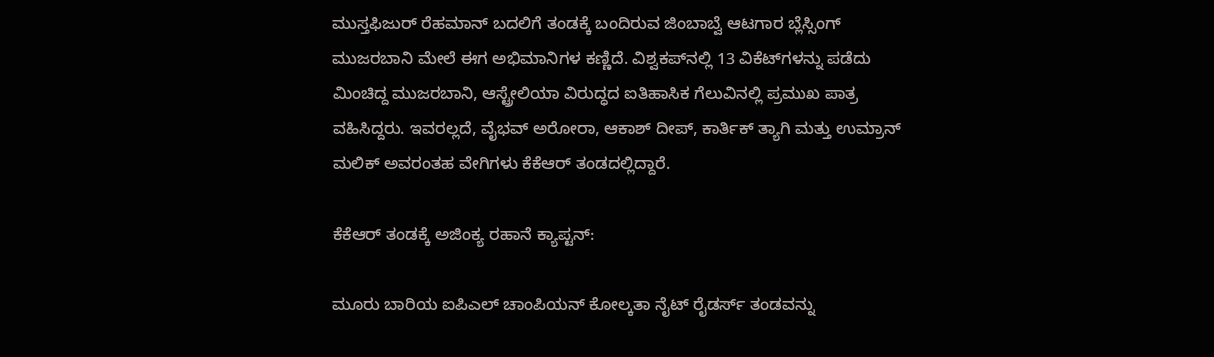ಮುಸ್ತಫಿಜುರ್ ರೆಹಮಾನ್ ಬದಲಿಗೆ ತಂಡಕ್ಕೆ ಬಂದಿರುವ ಜಿಂಬಾಬ್ವೆ ಆಟಗಾರ ಬ್ಲೆಸ್ಸಿಂಗ್ ಮುಜರಬಾನಿ ಮೇಲೆ ಈಗ ಅಭಿಮಾನಿಗಳ ಕಣ್ಣಿದೆ. ವಿಶ್ವಕಪ್‌ನಲ್ಲಿ 13 ವಿಕೆಟ್‌ಗಳನ್ನು ಪಡೆದು ಮಿಂಚಿದ್ದ ಮುಜರಬಾನಿ, ಆಸ್ಟ್ರೇಲಿಯಾ ವಿರುದ್ಧದ ಐತಿಹಾಸಿಕ ಗೆಲುವಿನಲ್ಲಿ ಪ್ರಮುಖ ಪಾತ್ರ ವಹಿಸಿದ್ದರು. ಇವರಲ್ಲದೆ, ವೈಭವ್ ಅರೋರಾ, ಆಕಾಶ್ ದೀಪ್, ಕಾರ್ತಿಕ್ ತ್ಯಾಗಿ ಮತ್ತು ಉಮ್ರಾನ್ ಮಲಿಕ್ ಅವರಂತಹ ವೇಗಿಗಳು ಕೆಕೆಆರ್ ತಂಡದಲ್ಲಿದ್ದಾರೆ.

ಕೆಕೆಆರ್ ತಂಡಕ್ಕೆ ಅಜಿಂಕ್ಯ ರಹಾನೆ ಕ್ಯಾಪ್ಟನ್:

ಮೂರು ಬಾರಿಯ ಐಪಿಎಲ್ ಚಾಂಪಿಯನ್ ಕೋಲ್ಕತಾ ನೈಟ್ ರೈಡರ್ಸ್ ತಂಡವನ್ನು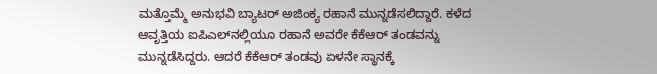ಮತ್ತೊಮ್ಮೆ ಅನುಭವಿ ಬ್ಯಾಟರ್ ಅಜಿಂಕ್ಯ ರಹಾನೆ ಮುನ್ನಡೆಸಲಿದ್ದಾರೆ. ಕಳೆದ ಆವೃತ್ತಿಯ ಐಪಿಎಲ್‌ನಲ್ಲಿಯೂ ರಹಾನೆ ಅವರೇ ಕೆಕೆಆರ್ ತಂಡವನ್ನು ಮುನ್ನಡೆಸಿದ್ದರು. ಆದರೆ ಕೆಕೆಆರ್ ತಂಡವು ಏಳನೇ ಸ್ಥಾನಕ್ಕೆ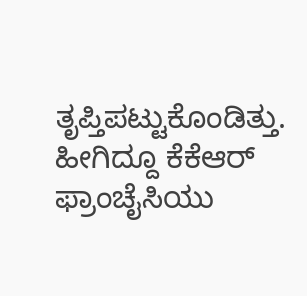ತೃಪ್ತಿಪಟ್ಟುಕೊಂಡಿತ್ತು. ಹೀಗಿದ್ದೂ ಕೆಕೆಆರ್ ಫ್ರಾಂಚೈಸಿಯು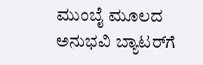ಮುಂಬೈ ಮೂಲದ ಅನುಭವಿ ಬ್ಯಾಟರ್‌ಗೆ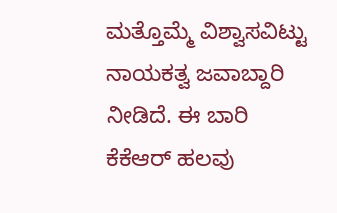ಮತ್ತೊಮ್ಮೆ ವಿಶ್ವಾಸವಿಟ್ಟು ನಾಯಕತ್ವ ಜವಾಬ್ದಾರಿ ನೀಡಿದೆ. ಈ ಬಾರಿ ಕೆಕೆಆರ್ ಹಲವು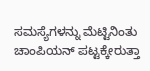ಸಮಸ್ಯೆಗಳನ್ನು ಮೆಟ್ಟಿನಿಂತು ಚಾಂಪಿಯನ್ ಪಟ್ಟಕ್ಕೇರುತ್ತಾ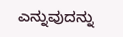ಎನ್ನುವುದನ್ನು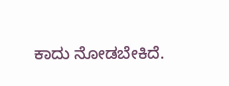ಕಾದು ನೋಡಬೇಕಿದೆ.